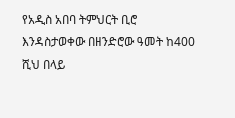የአዲስ አበባ ትምህርት ቢሮ እንዳስታወቀው በዘንድሮው ዓመት ከ400 ሺህ በላይ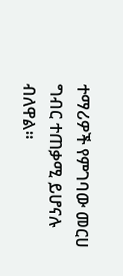ተማሪዎች የምገባው መርሀ ግብር ተጠቃሚ ይሆናሉ ብለዋል።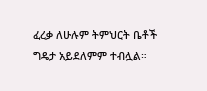ፈረቃ ለሁሉም ትምህርት ቤቶች ግዴታ አይደለምም ተብሏል።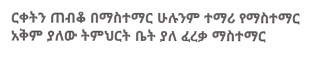ርቀትን ጠብቆ በማስተማር ሁሉንም ተማሪ የማስተማር አቅም ያለው ትምህርት ቤት ያለ ፈረቃ ማስተማር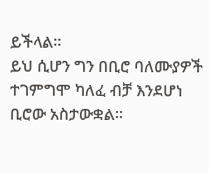ይችላል።
ይህ ሲሆን ግን በቢሮ ባለሙያዎች ተገምግሞ ካለፈ ብቻ እንደሆነ ቢሮው አስታውቋል።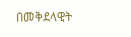በመቅደላዊት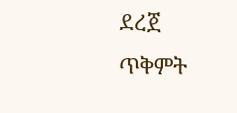ደረጀ
ጥቅምት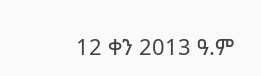12 ቀን 2013 ዓ.ም